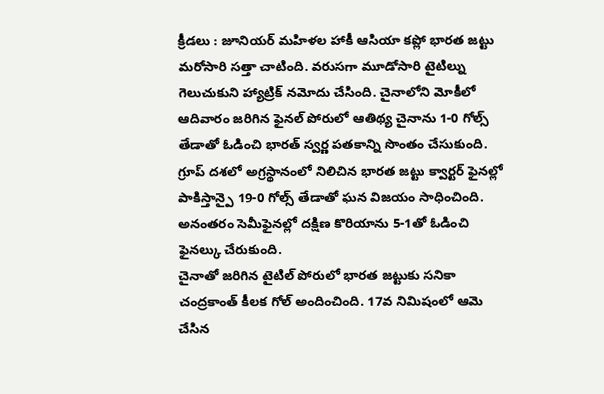క్రీడలు : జూనియర్ మహిళల హాకీ ఆసియా కప్లో భారత జట్టు మరోసారి సత్తా చాటింది. వరుసగా మూడోసారి టైటిల్ను గెలుచుకుని హ్యాట్రిక్ నమోదు చేసింది. చైనాలోని మోకీలో ఆదివారం జరిగిన ఫైనల్ పోరులో ఆతిథ్య చైనాను 1-0 గోల్స్ తేడాతో ఓడించి భారత్ స్వర్ణ పతకాన్ని సొంతం చేసుకుంది.
గ్రూప్ దశలో అగ్రస్థానంలో నిలిచిన భారత జట్టు క్వార్టర్ ఫైనల్లో పాకిస్తాన్పై 19-0 గోల్స్ తేడాతో ఘన విజయం సాధించింది. అనంతరం సెమీఫైనల్లో దక్షిణ కొరియాను 5-1తో ఓడించి ఫైనల్కు చేరుకుంది.
చైనాతో జరిగిన టైటిల్ పోరులో భారత జట్టుకు సనికా చంద్రకాంత్ కీలక గోల్ అందించింది. 17వ నిమిషంలో ఆమె చేసిన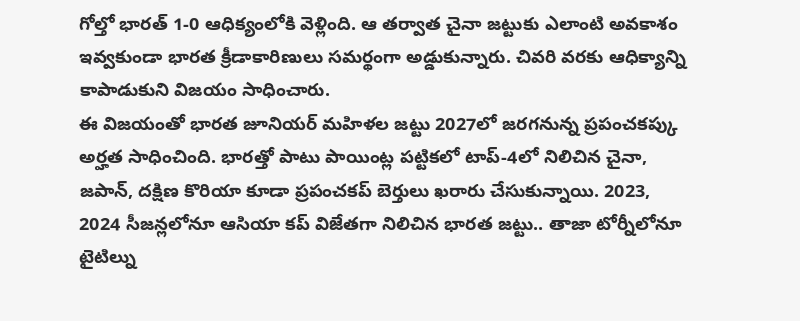గోల్తో భారత్ 1-0 ఆధిక్యంలోకి వెళ్లింది. ఆ తర్వాత చైనా జట్టుకు ఎలాంటి అవకాశం ఇవ్వకుండా భారత క్రీడాకారిణులు సమర్థంగా అడ్డుకున్నారు. చివరి వరకు ఆధిక్యాన్ని కాపాడుకుని విజయం సాధించారు.
ఈ విజయంతో భారత జూనియర్ మహిళల జట్టు 2027లో జరగనున్న ప్రపంచకప్కు అర్హత సాధించింది. భారత్తో పాటు పాయింట్ల పట్టికలో టాప్-4లో నిలిచిన చైనా, జపాన్, దక్షిణ కొరియా కూడా ప్రపంచకప్ బెర్తులు ఖరారు చేసుకున్నాయి. 2023, 2024 సీజన్లలోనూ ఆసియా కప్ విజేతగా నిలిచిన భారత జట్టు.. తాజా టోర్నీలోనూ టైటిల్ను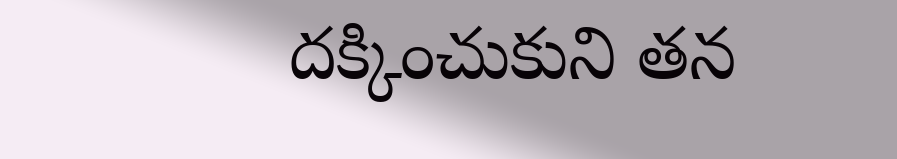దక్కించుకుని తన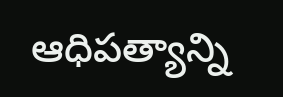ఆధిపత్యాన్ని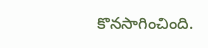కొనసాగించింది.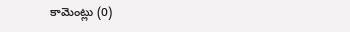కామెంట్లు (0)